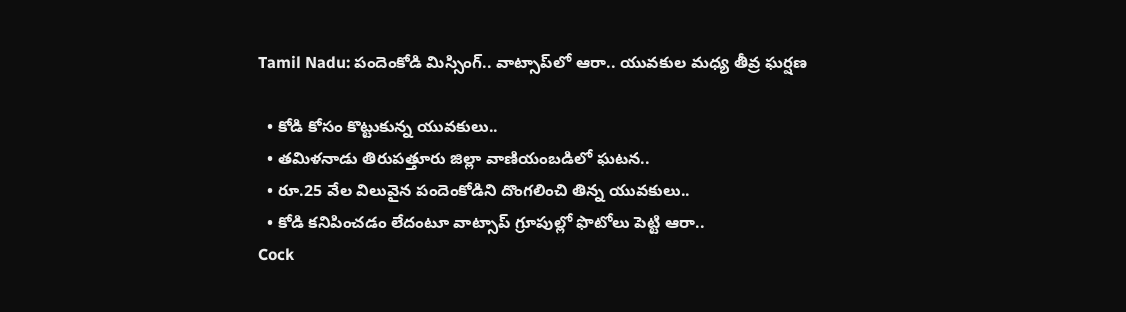Tamil Nadu: పందెంకోడి మిస్సింగ్‌.. వాట్సాప్‌లో ఆరా.. యువకుల మధ్య తీవ్ర ఘర్షణ

  • కోడి కోసం కొట్టుకున్న యువకులు..
  • తమిళనాడు తిరుపత్తూరు జిల్లా వాణియంబడిలో ఘటన..
  • రూ.25 వేల విలువైన పందెంకోడిని దొంగలించి తిన్న యువకులు..
  • కోడి కనిపించడం లేదంటూ వాట్సాప్ గ్రూపుల్లో ఫొటోలు పెట్టి ఆరా..
Cock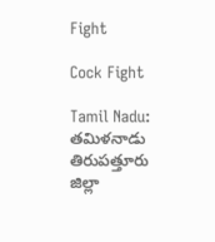Fight

Cock Fight

Tamil Nadu: తమిళనాడు తిరుపత్తూరు జిల్లా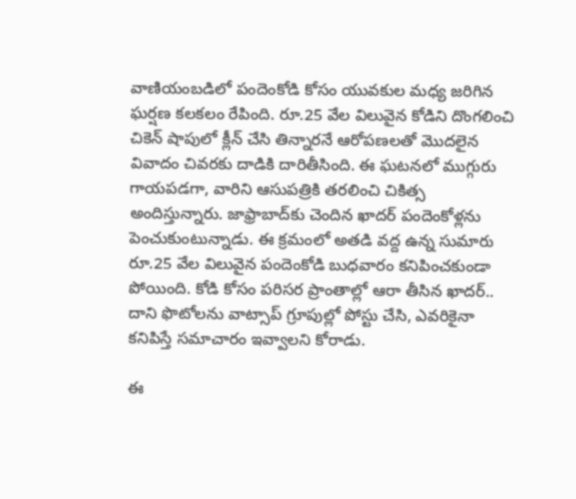వాణియంబడిలో పందెంకోడి కోసం యువకుల మధ్య జరిగిన ఘర్షణ కలకలం రేపింది. రూ.25 వేల విలువైన కోడిని దొంగలించి చికెన్ షాపులో క్లీన్ చేసి తిన్నారనే ఆరోపణలతో మొదలైన వివాదం చివరకు దాడికి దారితీసింది. ఈ ఘటనలో ముగ్గురు గాయపడగా, వారిని ఆసుపత్రికి తరలించి చికిత్స అందిస్తున్నారు. జాఫ్రాబాద్‌కు చెందిన ఖాదర్ పందెంకోళ్లను పెంచుకుంటున్నాడు. ఈ క్రమంలో అతడి వద్ద ఉన్న సుమారు రూ.25 వేల విలువైన పందెంకోడి బుధవారం కనిపించకుండా పోయింది. కోడి కోసం పరిసర ప్రాంతాల్లో ఆరా తీసిన ఖాదర్.. దాని ఫొటోలను వాట్సాప్ గ్రూపుల్లో పోస్టు చేసి, ఎవరికైనా కనిపిస్తే సమాచారం ఇవ్వాలని కోరాడు.

ఈ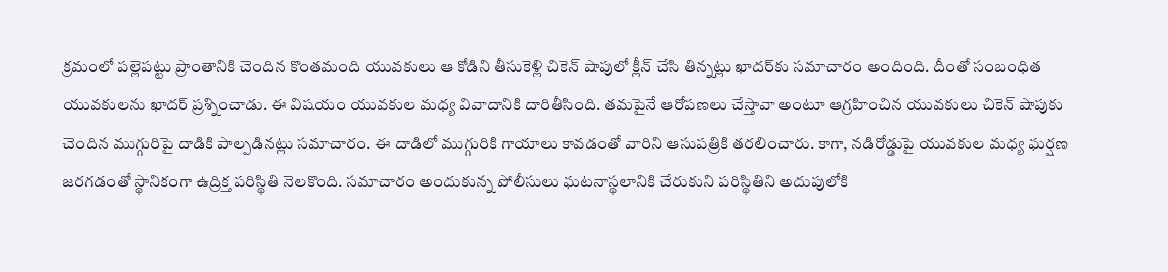క్రమంలో పల్లెపట్టు ప్రాంతానికి చెందిన కొంతమంది యువకులు ఆ కోడిని తీసుకెళ్లి చికెన్ షాపులో క్లీన్ చేసి తిన్నట్లు ఖాదర్‌కు సమాచారం అందింది. దీంతో సంబంధిత యువకులను ఖాదర్ ప్రశ్నించాడు. ఈ విషయం యువకుల మధ్య వివాదానికి దారితీసింది. తమపైనే ఆరోపణలు చేస్తావా అంటూ ఆగ్రహించిన యువకులు చికెన్ షాపుకు చెందిన ముగ్గురిపై దాడికి పాల్పడినట్లు సమాచారం. ఈ దాడిలో ముగ్గురికి గాయాలు కావడంతో వారిని ఆసుపత్రికి తరలించారు. కాగా, నడిరోడ్డుపై యువకుల మధ్య ఘర్షణ జరగడంతో స్థానికంగా ఉద్రిక్త పరిస్థితి నెలకొంది. సమాచారం అందుకున్న పోలీసులు ఘటనాస్థలానికి చేరుకుని పరిస్థితిని అదుపులోకి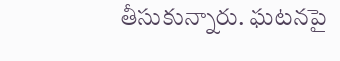తీసుకున్నారు. ఘటనపై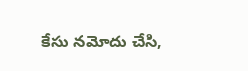కేసు నమోదు చేసి,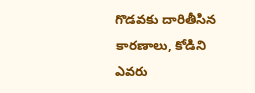గొడవకు దారితీసిన కారణాలు, కోడిని ఎవరు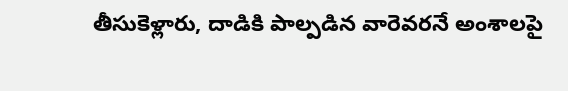తీసుకెళ్లారు, దాడికి పాల్పడిన వారెవరనే అంశాలపై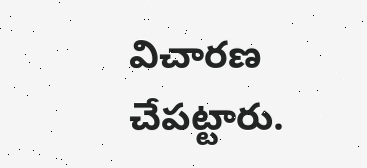విచారణ చేపట్టారు.